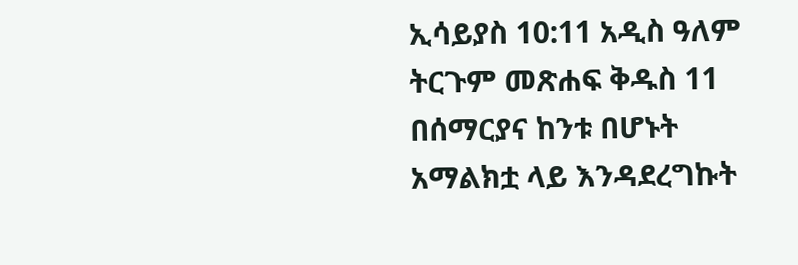ኢሳይያስ 10:11 አዲስ ዓለም ትርጉም መጽሐፍ ቅዱስ 11 በሰማርያና ከንቱ በሆኑት አማልክቷ ላይ እንዳደረግኩት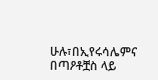ሁሉ፣በኢየሩሳሌምና በጣዖቶቿስ ላይ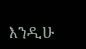እንዲሁ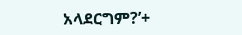አላደርግም?’+